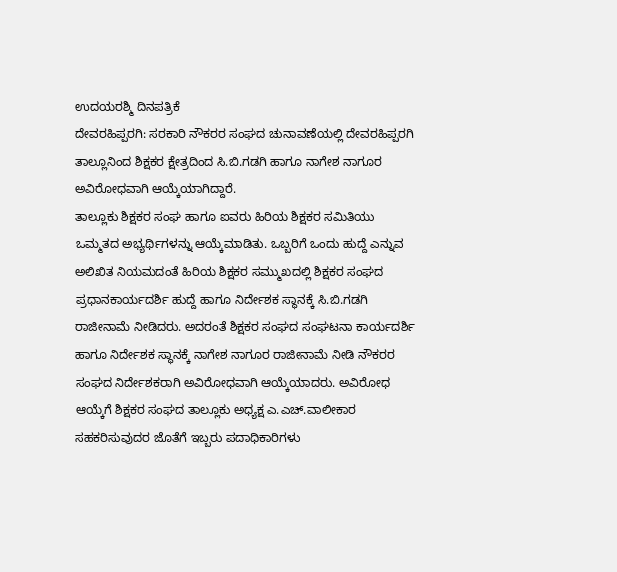ಉದಯರಶ್ಮಿ ದಿನಪತ್ರಿಕೆ
ದೇವರಹಿಪ್ಪರಗಿ: ಸರಕಾರಿ ನೌಕರರ ಸಂಘದ ಚುನಾವಣೆಯಲ್ಲಿ ದೇವರಹಿಪ್ಪರಗಿ ತಾಲ್ಲೂನಿಂದ ಶಿಕ್ಷಕರ ಕ್ಷೇತ್ರದಿಂದ ಸಿ.ಬಿ.ಗಡಗಿ ಹಾಗೂ ನಾಗೇಶ ನಾಗೂರ ಅವಿರೋಧವಾಗಿ ಆಯ್ಕೆಯಾಗಿದ್ದಾರೆ.
ತಾಲ್ಲೂಕು ಶಿಕ್ಷಕರ ಸಂಘ ಹಾಗೂ ಐವರು ಹಿರಿಯ ಶಿಕ್ಷಕರ ಸಮಿತಿಯು ಒಮ್ಮತದ ಅಭ್ಯರ್ಥಿಗಳನ್ನು ಆಯ್ಕೆಮಾಡಿತು. ಒಬ್ಬರಿಗೆ ಒಂದು ಹುದ್ದೆ ಎನ್ನುವ ಅಲಿಖಿತ ನಿಯಮದಂತೆ ಹಿರಿಯ ಶಿಕ್ಷಕರ ಸಮ್ಮುಖದಲ್ಲಿ ಶಿಕ್ಷಕರ ಸಂಘದ ಪ್ರಧಾನಕಾರ್ಯದರ್ಶಿ ಹುದ್ದೆ ಹಾಗೂ ನಿರ್ದೇಶಕ ಸ್ಥಾನಕ್ಕೆ ಸಿ.ಬಿ.ಗಡಗಿ ರಾಜೀನಾಮೆ ನೀಡಿದರು. ಅದರಂತೆ ಶಿಕ್ಷಕರ ಸಂಘದ ಸಂಘಟನಾ ಕಾರ್ಯದರ್ಶಿ ಹಾಗೂ ನಿರ್ದೇಶಕ ಸ್ಥಾನಕ್ಕೆ ನಾಗೇಶ ನಾಗೂರ ರಾಜೀನಾಮೆ ನೀಡಿ ನೌಕರರ ಸಂಘದ ನಿರ್ದೇಶಕರಾಗಿ ಅವಿರೋಧವಾಗಿ ಆಯ್ಕೆಯಾದರು. ಅವಿರೋಧ ಆಯ್ಕೆಗೆ ಶಿಕ್ಷಕರ ಸಂಘದ ತಾಲ್ಲೂಕು ಅಧ್ಯಕ್ಷ ಎ.ಎಚ್.ವಾಲೀಕಾರ ಸಹಕರಿಸುವುದರ ಜೊತೆಗೆ ಇಬ್ಬರು ಪದಾಧಿಕಾರಿಗಳು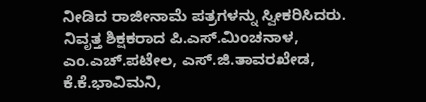ನೀಡಿದ ರಾಜೀನಾಮೆ ಪತ್ರಗಳನ್ನು ಸ್ವೀಕರಿಸಿದರು.
ನಿವೃತ್ತ ಶಿಕ್ಷಕರಾದ ಪಿ.ಎಸ್.ಮಿಂಚನಾಳ, ಎಂ.ಎಚ್.ಪಟೇಲ, ಎಸ್.ಜಿ.ತಾವರಖೇಡ, ಕೆ.ಕೆ.ಭಾವಿಮನಿ,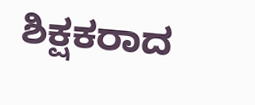ಶಿಕ್ಷಕರಾದ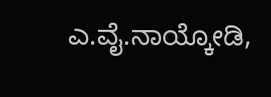ಎ.ವೈ.ನಾಯ್ಕೋಡಿ,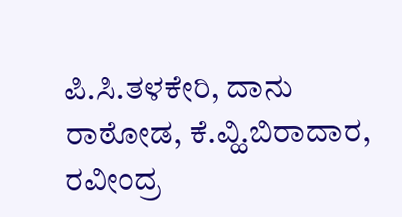ಪಿ.ಸಿ.ತಳಕೇರಿ, ದಾನು ರಾಠೋಡ, ಕೆ.ವ್ಹಿ.ಬಿರಾದಾರ, ರವೀಂದ್ರ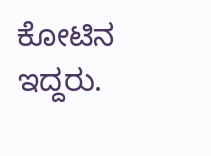ಕೋಟಿನ ಇದ್ದರು.